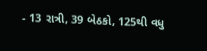- 13 રાત્રી, 39 બેઠકો, 125થી વધુ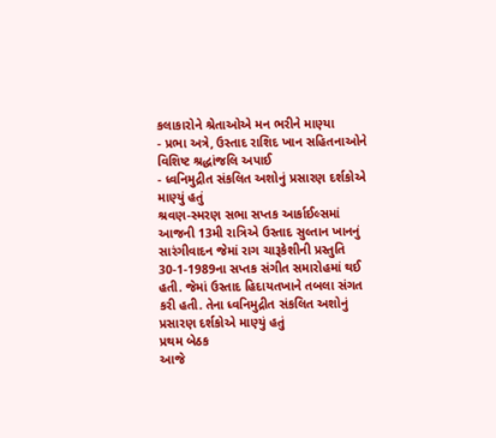કલાકારોને શ્રેતાઓએ મન ભરીને માણ્યા
- પ્રભા અત્રે, ઉસ્તાદ રાશિદ ખાન સહિતનાઓને વિશિષ્ટ શ્રદ્ધાંજલિ અપાઈ
- ધ્વનિમુદ્રીત સંકલિત અશોનું પ્રસારણ દર્શકોએ માણ્યું હતું
શ્રવણ-સ્મરણ સભા સપ્તક આર્કાઈલ્સમાં આજની 13મી રાત્રિએ ઉસ્તાદ સુલ્તાન ખાનનું સારંગીવાદન જેમાં રાગ ચારૂકેશીની પ્રસ્તુતિ 30-1-1989ના સપ્તક સંગીત સમારોહમાં થઈ હતી. જેમાં ઉસ્તાદ હિદાયતખાને તબલા સંગત કરી હતી. તેના ધ્વનિમુદ્રીત સંકલિત અશોનું પ્રસારણ દર્શકોએ માણ્યું હતું
પ્રથમ બેઠક
આજે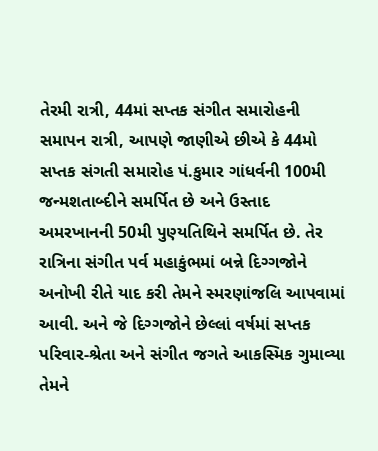તેરમી રાત્રી, 44માં સપ્તક સંગીત સમારોહની સમાપન રાત્રી, આપણે જાણીએ છીએ કે 44મો સપ્તક સંગતી સમારોહ પં.કુમાર ગાંધર્વની 100મી જન્મશતાબ્દીને સમર્પિત છે અને ઉસ્તાદ અમરખાનની 50મી પુણ્યતિથિને સમર્પિત છે. તેર રાત્રિના સંગીત પર્વ મહાકુંભમાં બન્ને દિગ્ગજોને અનોખી રીતે યાદ કરી તેમને સ્મરણાંજલિ આપવામાં આવી. અને જે દિગ્ગજોને છેલ્લાં વર્ષમાં સપ્તક પરિવાર-શ્રેતા અને સંગીત જગતે આકસ્મિક ગુમાવ્યા તેમને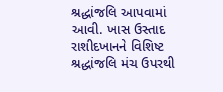શ્રદ્ધાંજલિ આપવામાં આવી. ખાસ ઉસ્તાદ રાશીદખાનને વિશિષ્ટ શ્રદ્ધાંજલિ મંચ ઉપરથી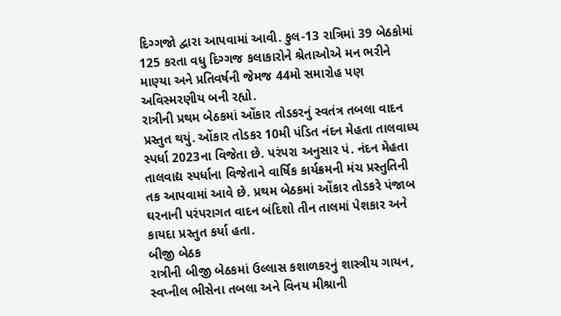દિગ્ગજો દ્વારા આપવામાં આવી. કુલ-13 રાત્રિમાં 39 બેઠકોમાં 125 કરતા વધુ દિગ્ગજ કલાકારોને શ્રેતાઓએ મન ભરીને માણ્યા અને પ્રતિવર્ષની જેમજ 44મો સમારોહ પણ અવિસ્મરણીય બની રહ્યો.
રાત્રીની પ્રથમ બેઠકમાં ઓંકાર તોડકરનું સ્વતંત્ર તબલા વાદન પ્રસ્તુત થયું. ઓંકાર તોડકર 10મી પંડિત નંદન મેહતા તાલવાધ્ય સ્પર્ધા 2023ના વિજેતા છે. પરંપરા અનુસાર પં. નંદન મેહતા તાલવાદ્ય સ્પર્ધાના વિજેતાને વાર્ષિક કાર્યક્રમની મંચ પ્રસ્તુતિની તક આપવામાં આવે છે. પ્રથમ બેઠકમાં ઓંકાર તોડકરે પંજાબ ઘરનાની પરંપરાગત વાદન બંદિશો તીન તાલમાં પેશકાર અને કાયદા પ્રસ્તુત કર્યા હતા.
બીજી બેઠક
રાત્રીની બીજી બેઠકમાં ઉલ્લાસ કશાળકરનું શાસ્ત્રીય ગાયન, સ્વપ્નીલ ભીસેના તબલા અને વિનય મીશ્રાની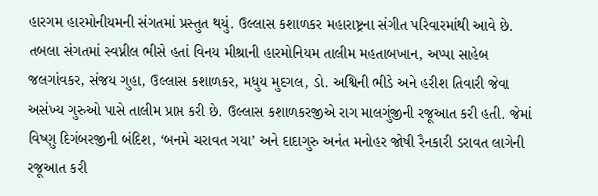હારગમ હારમોનીયમની સંગતમાં પ્રસ્તુત થયું. ઉલ્લાસ કશાળકર મહારાષ્ટ્રના સંગીત પરિવારમાંથી આવે છે. તબલા સંગતમાં સ્વપ્નીલ ભીસે હતાં વિનય મીશ્રાની હારમોનિયમ તાલીમ મહતાબખાન, અપ્પા સાહેબ જલગાંવકર, સંજય ગુહા, ઉલ્લાસ કશાળકર, મધુય મુદગલ, ડો. અશ્વિની ભીડે અને હરીશ તિવારી જેવા અસંખ્ય ગુરુઓ પાસે તાલીમ પ્રાપ્ત કરી છે. ઉલ્લાસ કશાળકરજીએ રાગ માલગુંજીની રજૂઆત કરી હતી. જેમાં વિષ્ણુ દિગંબરજીની બંદિશ, ‘બનમે ચરાવત ગયા’ અને દાદાગુરુ અનંત મનોહર જોષી રૈનકારી ડરાવત લાગેની રજૂઆત કરી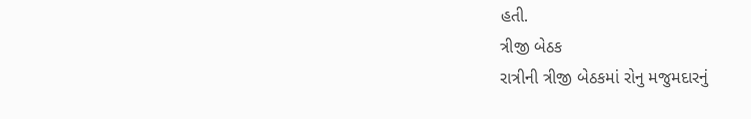હતી.
ત્રીજી બેઠક
રાત્રીની ત્રીજી બેઠકમાં રોનુ મજુમદારનું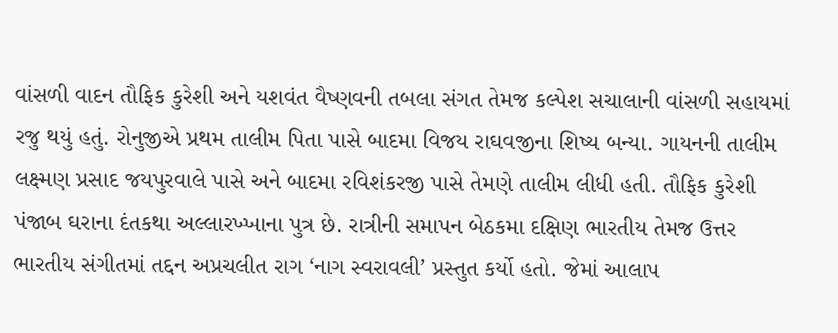વાંસળી વાદન તૌફિક કુરેશી અને યશવંત વૈષ્ણવની તબલા સંગત તેમજ કલ્પેશ સચાલાની વાંસળી સહાયમાં રજુ થયું હતું. રોનુજીએ પ્રથમ તાલીમ પિતા પાસે બાદમા વિજય રાઘવજીના શિષ્ય બન્યા. ગાયનની તાલીમ લક્ષ્મણ પ્રસાદ જયપુરવાલે પાસે અને બાદમા રવિશંકરજી પાસે તેમણે તાલીમ લીધી હતી. તૌફિક કુરેશી પંજાબ ઘરાના દંતકથા અલ્લારખ્ખાના પુત્ર છે. રાત્રીની સમાપન બેઠકમા દક્ષિણ ભારતીય તેમજ ઉત્તર ભારતીય સંગીતમાં તદ્દન અપ્રચલીત રાગ ‘નાગ સ્વરાવલી’ પ્રસ્તુત કર્યો હતો. જેમાં આલાપ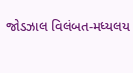જોડઝાલ વિલંબત-મધ્યલય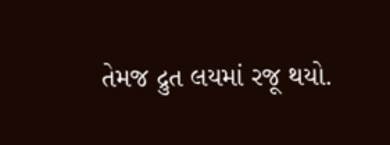તેમજ દ્રુત લયમાં રજૂ થયો.